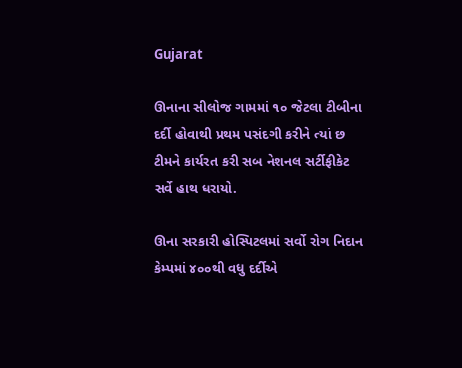Gujarat

ઊનાના સીલોજ ગામમાં ૧૦ જેટલા ટીબીના દર્દી હોવાથી પ્રથમ પસંદગી કરીને ત્યાં છ ટીમને કાર્યરત કરી સબ નેશનલ સર્ટીફીકેટ સર્વે હાથ ધરાયો.

ઊના સરકારી હોસ્પિટલમાં સર્વો રોગ નિદાન કેમ્પમાં ૪૦૦થી વધુ દર્દીએ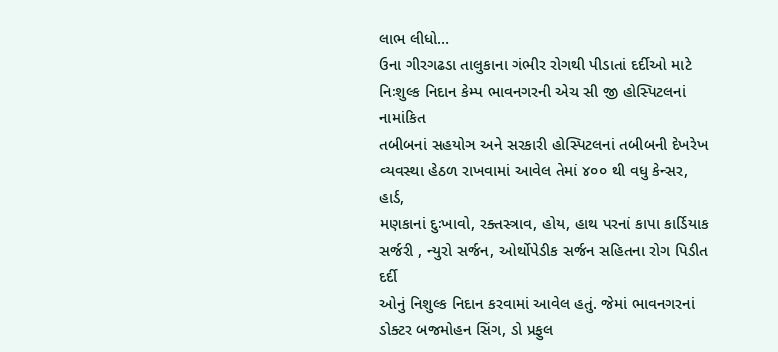લાભ લીધો…
ઉના ગીરગઢડા તાલુકાના ગંભીર રોગથી પીડાતાં દર્દીઓ માટે નિઃશુલ્ક નિદાન કેમ્પ ભાવનગરની એચ સી જી હોસ્પિટલનાં નામાંકિત
તબીબનાં સહયોઞ અને સરકારી હોસ્પિટલનાં તબીબની દેખરેખ વ્યવસ્થા હેઠળ રાખવામાં આવેલ તેમાં ૪૦૦ થી વધુ કેન્સર, હાર્ડ,
મણકાનાં દુઃખાવો, રક્તસ્ત્રાવ, હોય, હાથ પરનાં કાપા કાર્ડિયાક સર્જરી , ન્યુરો સર્જન, ઓર્થોપેડીક સર્જન સહિતના રોગ પિડીત દર્દી
ઓનું નિશુલ્ક નિદાન કરવામાં આવેલ હતું. જેમાં ભાવનગરનાં ડોક્ટર બજમોહન સિંગ, ડો પ્રફુલ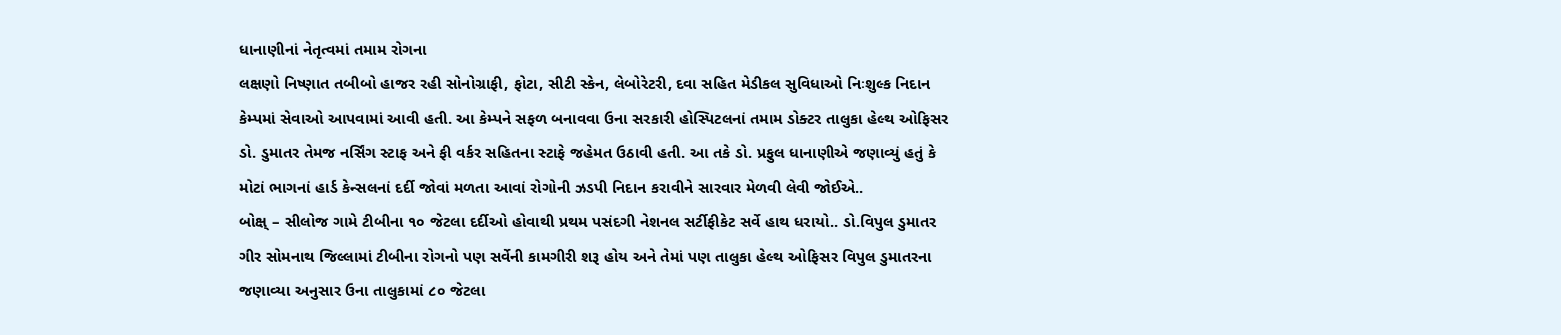ધાનાણીનાં નેતૃત્વમાં તમામ રોગના
લક્ષણો નિષ્ણાત તબીબો હાજર રહી સોનોગ્રાફી, ફોટા, સીટી સ્કેન, લેબોરેટરી, દવા સહિત મેડીકલ સુવિધાઓ નિઃશુલ્ક નિદાન
કેમ્પમાં સેવાઓ આપવામાં આવી હતી. આ કેમ્પને સફળ બનાવવા ઉના સરકારી હોસ્પિટલનાં તમામ ડોક્ટર તાલુકા હેલ્થ ઓફિસર
ડો. ડુમાતર તેમજ નર્સિંગ સ્ટાફ અને ફી વર્કર સહિતના સ્ટાફે જહેમત ઉઠાવી હતી. આ તકે ડો. પ્રફુલ ધાનાણીએ જણાવ્યું હતું કે
મોટાં ભાગનાં હાર્ડ કેન્સલનાં દર્દી જોવાં મળતા આવાં રોગોની ઝડપી નિદાન કરાવીને સારવાર મેળવી લેવી જોઈએ..
બોક્ષ્ – સીલોજ ગામે ટીબીના ૧૦ જેટલા દર્દીઓ હોવાથી પ્રથમ પસંદગી નેશનલ સર્ટીફીકેટ સર્વે હાથ ધરાયો.. ડો.વિપુલ ડુમાતર
ગીર સોમનાથ જિલ્લામાં ટીબીના રોગનો પણ સર્વેની કામગીરી શરૂ હોય અને તેમાં પણ તાલુકા હેલ્થ ઓફિસર વિપુલ ડુમાતરના
જણાવ્યા અનુસાર ઉના તાલુકામાં ૮૦ જેટલા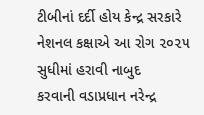ટીબીનાં દર્દી હોય કેન્દ્ર સરકારે નેશનલ કક્ષાએ આ રોગ ૨૦૨૫ સુધીમાં હરાવી નાબુદ
કરવાની વડાપ્રધાન નરેન્દ્ર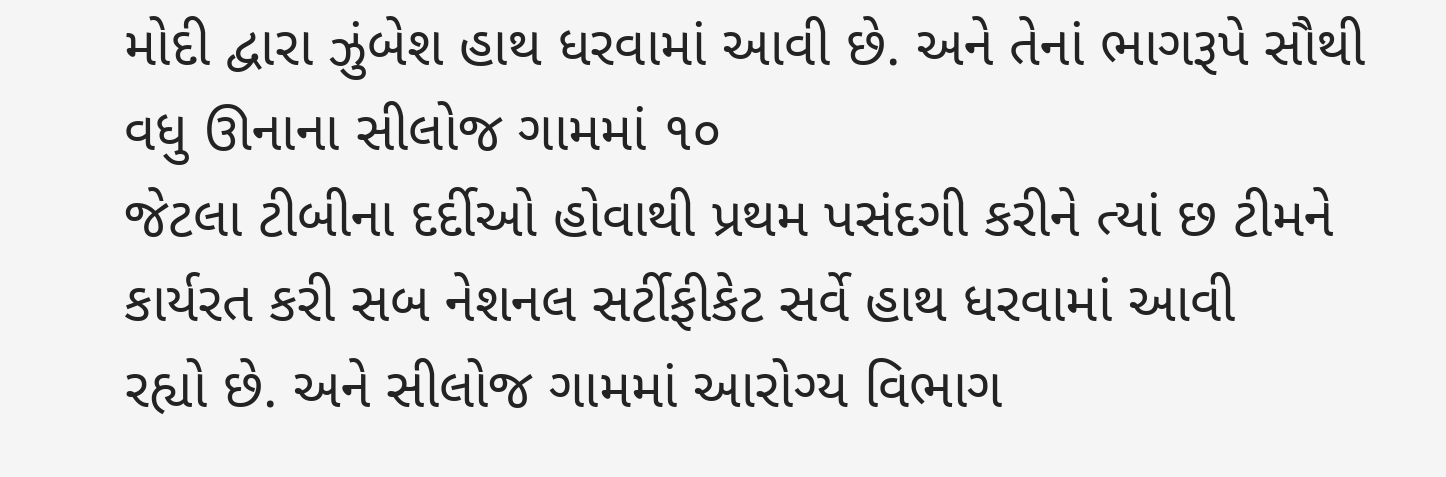મોદી દ્વારા ઝુંબેશ હાથ ધરવામાં આવી છે. અને તેનાં ભાગરૂપે સૌથી વધુ ઊનાના સીલોજ ગામમાં ૧૦
જેટલા ટીબીના દર્દીઓ હોવાથી પ્રથમ પસંદગી કરીને ત્યાં છ ટીમને કાર્યરત કરી સબ નેશનલ સર્ટીફીકેટ સર્વે હાથ ધરવામાં આવી
રહ્યો છે. અને સીલોજ ગામમાં આરોગ્ય વિભાગ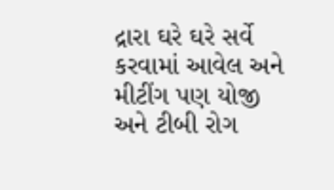દ્રારા ઘરે ઘરે સર્વે કરવામાં આવેલ અને મીટીંગ પણ યોજી અને ટીબી રોગ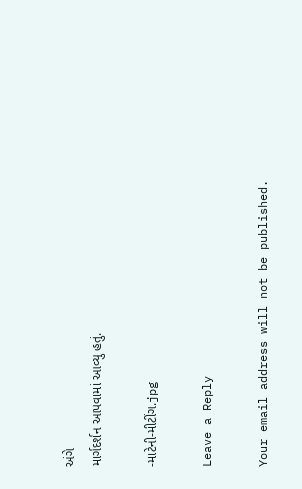અંગે
માર્ગદર્શન આપવામાં આવ્યુ હતું.

-માટેની-મીટીંગ.jpg

Leave a Reply

Your email address will not be published.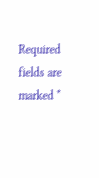Required fields are marked *